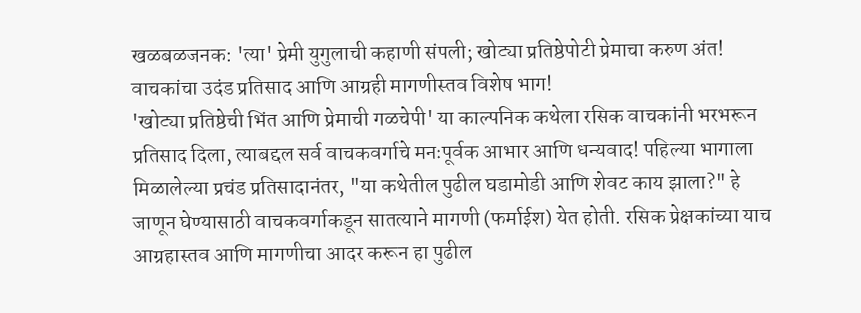खळबळजनक: 'त्या' प्रेमी युगुलाची कहाणी संपली; खोट्या प्रतिष्ठेपोटी प्रेमाचा करुण अंत!
वाचकांचा उदंड प्रतिसाद आणि आग्रही मागणीस्तव विशेष भाग!
'खोट्या प्रतिष्ठेची भिंत आणि प्रेमाची गळचेपी' या काल्पनिक कथेला रसिक वाचकांनी भरभरून प्रतिसाद दिला, त्याबद्दल सर्व वाचकवर्गाचे मनःपूर्वक आभार आणि धन्यवाद! पहिल्या भागाला मिळालेल्या प्रचंड प्रतिसादानंतर, "या कथेतील पुढील घडामोडी आणि शेवट काय झाला?" हे जाणून घेण्यासाठी वाचकवर्गाकडून सातत्याने मागणी (फर्माईश) येत होती. रसिक प्रेक्षकांच्या याच आग्रहास्तव आणि मागणीचा आदर करून हा पुढील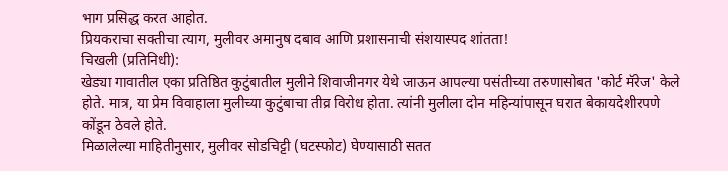भाग प्रसिद्ध करत आहोत.
प्रियकराचा सक्तीचा त्याग, मुलीवर अमानुष दबाव आणि प्रशासनाची संशयास्पद शांतता!
चिखली (प्रतिनिधी):
खेड्या गावातील एका प्रतिष्ठित कुटुंबातील मुलीने शिवाजीनगर येथे जाऊन आपल्या पसंतीच्या तरुणासोबत 'कोर्ट मॅरेज' केले होते. मात्र, या प्रेम विवाहाला मुलीच्या कुटुंबाचा तीव्र विरोध होता. त्यांनी मुलीला दोन महिन्यांपासून घरात बेकायदेशीरपणे कोंडून ठेवले होते.
मिळालेल्या माहितीनुसार, मुलीवर सोडचिट्टी (घटस्फोट) घेण्यासाठी सतत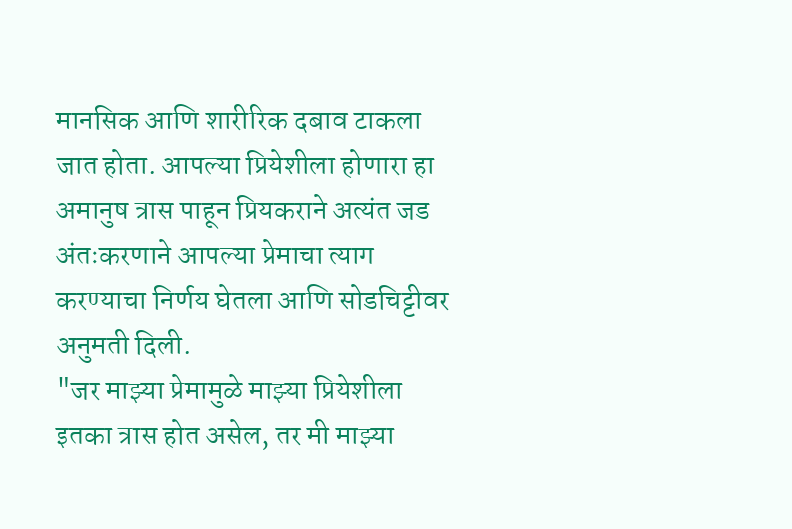मानसिक आणि शारीरिक दबाव टाकला जात होता. आपल्या प्रियेशीला होणारा हा अमानुष त्रास पाहून प्रियकराने अत्यंत जड अंतःकरणाने आपल्या प्रेमाचा त्याग करण्याचा निर्णय घेतला आणि सोडचिट्टीवर अनुमती दिली.
"जर माझ्या प्रेमामुळे माझ्या प्रियेशीला इतका त्रास होत असेल, तर मी माझ्या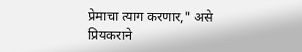प्रेमाचा त्याग करणार," असे प्रियकराने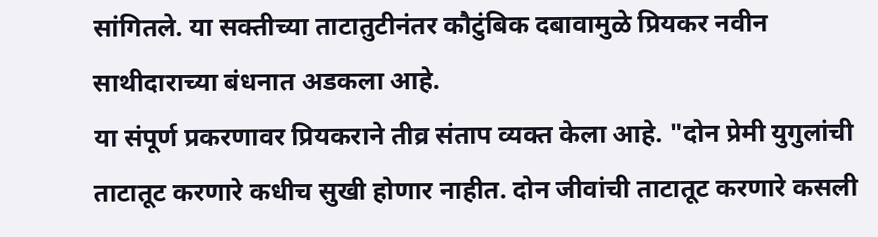सांगितले. या सक्तीच्या ताटातुटीनंतर कौटुंबिक दबावामुळे प्रियकर नवीन साथीदाराच्या बंधनात अडकला आहे.
या संपूर्ण प्रकरणावर प्रियकराने तीव्र संताप व्यक्त केला आहे. "दोन प्रेमी युगुलांची ताटातूट करणारे कधीच सुखी होणार नाहीत. दोन जीवांची ताटातूट करणारे कसली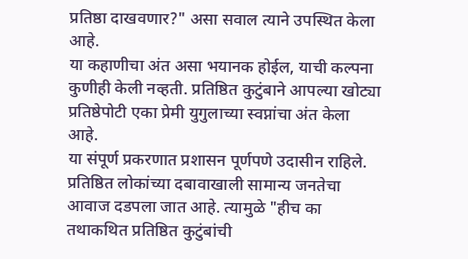प्रतिष्ठा दाखवणार?" असा सवाल त्याने उपस्थित केला आहे.
या कहाणीचा अंत असा भयानक होईल, याची कल्पना कुणीही केली नव्हती. प्रतिष्ठित कुटुंबाने आपल्या खोट्या प्रतिष्ठेपोटी एका प्रेमी युगुलाच्या स्वप्नांचा अंत केला आहे.
या संपूर्ण प्रकरणात प्रशासन पूर्णपणे उदासीन राहिले. प्रतिष्ठित लोकांच्या दबावाखाली सामान्य जनतेचा आवाज दडपला जात आहे. त्यामुळे "हीच का तथाकथित प्रतिष्ठित कुटुंबांची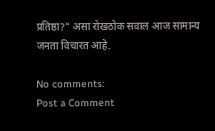प्रतिष्ठा?" असा रोखठोक सवाल आज सामान्य जनता विचारत आहे.

No comments:
Post a Comment